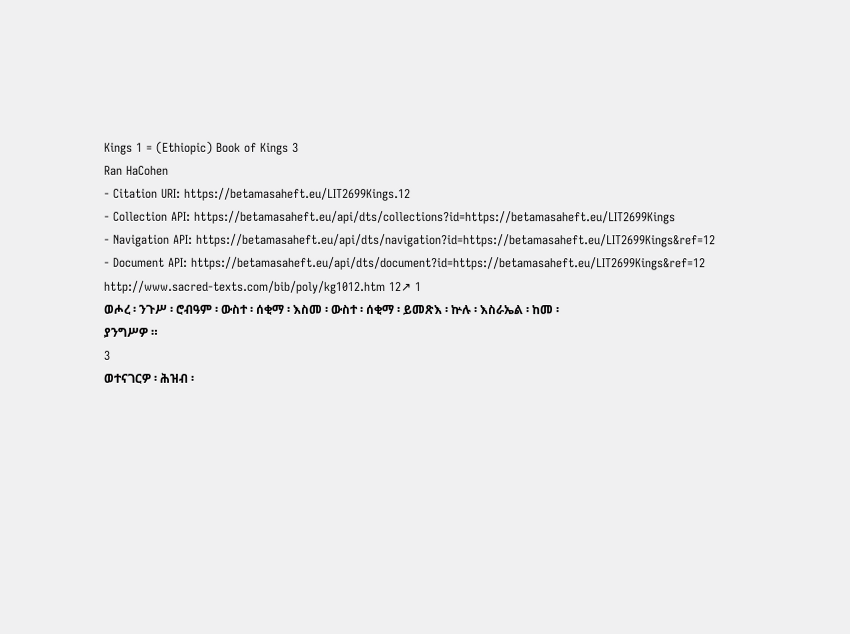Kings 1 = (Ethiopic) Book of Kings 3
Ran HaCohen
- Citation URI: https://betamasaheft.eu/LIT2699Kings.12
- Collection API: https://betamasaheft.eu/api/dts/collections?id=https://betamasaheft.eu/LIT2699Kings
- Navigation API: https://betamasaheft.eu/api/dts/navigation?id=https://betamasaheft.eu/LIT2699Kings&ref=12
- Document API: https://betamasaheft.eu/api/dts/document?id=https://betamasaheft.eu/LIT2699Kings&ref=12
http://www.sacred-texts.com/bib/poly/kg1012.htm 12↗ 1
ወሖረ ፡ ንጉሥ ፡ ሮብዓም ፡ ውስተ ፡ ሰቂማ ፡ እስመ ፡ ውስተ ፡ ሰቂማ ፡ ይመጽእ ፡ ኵሉ ፡ እስራኤል ፡ ከመ ፡
ያንግሥዎ ።
3
ወተናገርዎ ፡ ሕዝብ ፡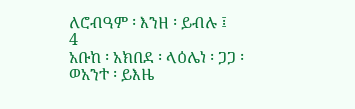ለሮብዓም ፡ እንዘ ፡ ይብሉ ፤
4
አቡከ ፡ አክበደ ፡ ላዕሌነ ፡ ጋጋ ፡ ወአንተ ፡ ይእዜ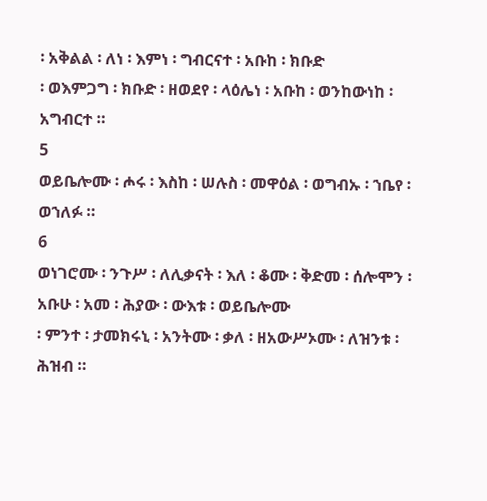፡ አቅልል ፡ ለነ ፡ እምነ ፡ ግብርናተ ፡ አቡከ ፡ ክቡድ
፡ ወእምጋግ ፡ ክቡድ ፡ ዘወደየ ፡ ላዕሌነ ፡ አቡከ ፡ ወንከውነከ ፡ አግብርተ ።
5
ወይቤሎሙ ፡ ሖሩ ፡ እስከ ፡ ሠሉስ ፡ መዋዕል ፡ ወግብኡ ፡ ኀቤየ ፡ ወኀለፉ ።
6
ወነገሮሙ ፡ ንጉሥ ፡ ለሊቃናት ፡ እለ ፡ ቆሙ ፡ ቅድመ ፡ ሰሎሞን ፡ አቡሁ ፡ አመ ፡ ሕያው ፡ ውእቱ ፡ ወይቤሎሙ
፡ ምንተ ፡ ታመክሩኒ ፡ አንትሙ ፡ ቃለ ፡ ዘአውሥኦሙ ፡ ለዝንቱ ፡ ሕዝብ ።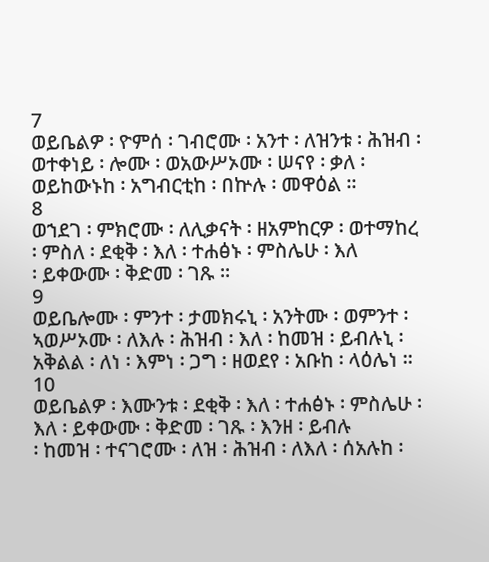7
ወይቤልዎ ፡ ዮምሰ ፡ ገብሮሙ ፡ አንተ ፡ ለዝንቱ ፡ ሕዝብ ፡ ወተቀነይ ፡ ሎሙ ፡ ወአውሥኦሙ ፡ ሠናየ ፡ ቃለ ፡
ወይከውኑከ ፡ አግብርቲከ ፡ በኵሉ ፡ መዋዕል ።
8
ወኀደገ ፡ ምክሮሙ ፡ ለሊቃናት ፡ ዘአምከርዎ ፡ ወተማከረ ፡ ምስለ ፡ ደቂቅ ፡ እለ ፡ ተሐፅኑ ፡ ምስሌሁ ፡ እለ
፡ ይቀውሙ ፡ ቅድመ ፡ ገጹ ።
9
ወይቤሎሙ ፡ ምንተ ፡ ታመክሩኒ ፡ አንትሙ ፡ ወምንተ ፡ ኣወሥኦሙ ፡ ለእሉ ፡ ሕዝብ ፡ እለ ፡ ከመዝ ፡ ይብሉኒ ፡
አቅልል ፡ ለነ ፡ እምነ ፡ ጋግ ፡ ዘወደየ ፡ አቡከ ፡ ላዕሌነ ።
10
ወይቤልዎ ፡ እሙንቱ ፡ ደቂቅ ፡ እለ ፡ ተሐፅኑ ፡ ምስሌሁ ፡ እለ ፡ ይቀውሙ ፡ ቅድመ ፡ ገጹ ፡ እንዘ ፡ ይብሉ
፡ ከመዝ ፡ ተናገሮሙ ፡ ለዝ ፡ ሕዝብ ፡ ለእለ ፡ ሰአሉከ ፡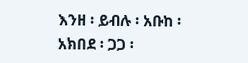እንዘ ፡ ይብሉ ፡ አቡከ ፡ አክበደ ፡ ጋጋ ፡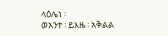ላዕሌነ ፡
ወአንተ ፡ ይእዜ ፡ አቅልል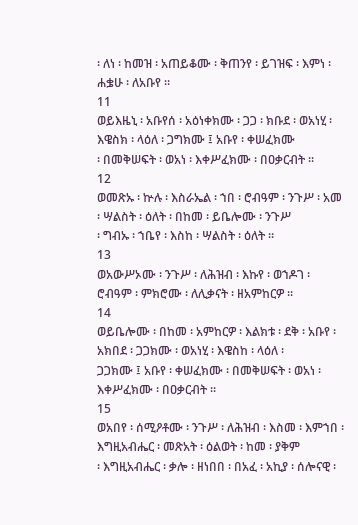፡ ለነ ፡ ከመዝ ፡ አጠይቆሙ ፡ ቅጠንየ ፡ ይገዝፍ ፡ እምነ ፡ ሐቌሁ ፡ ለአቡየ ።
11
ወይእዜኒ ፡ አቡየሰ ፡ አዕነቀክሙ ፡ ጋጋ ፡ ክቡደ ፡ ወአነሂ ፡ እዌስክ ፡ ላዕለ ፡ ጋግክሙ ፤ አቡየ ፡ ቀሠፈክሙ
፡ በመቅሠፍት ፡ ወአነ ፡ እቀሥፈክሙ ፡ በዐቃርብት ።
12
ወመጽኡ ፡ ኵሉ ፡ እስራኤል ፡ ኀበ ፡ ሮብዓም ፡ ንጉሥ ፡ አመ ፡ ሣልስት ፡ ዕለት ፡ በከመ ፡ ይቤሎሙ ፡ ንጉሥ
፡ ግብኡ ፡ ኀቤየ ፡ እስከ ፡ ሣልስት ፡ ዕለት ።
13
ወአውሥኦሙ ፡ ንጉሥ ፡ ለሕዝብ ፡ እኩየ ፡ ወኀዶገ ፡ ሮብዓም ፡ ምክሮሙ ፡ ለሊቃናት ፡ ዘአምከርዎ ።
14
ወይቤሎሙ ፡ በከመ ፡ አምከርዎ ፡ እልክቱ ፡ ደቅ ፡ አቡየ ፡ አክበደ ፡ ጋጋክሙ ፡ ወአነሂ ፡ እዌስከ ፡ ላዕለ ፡
ጋጋክሙ ፤ አቡየ ፡ ቀሠፈክሙ ፡ በመቅሠፍት ፡ ወአነ ፡ እቀሥፈክሙ ፡ በዐቃርብት ።
15
ወአበየ ፡ ሰሚዖቶሙ ፡ ንጉሥ ፡ ለሕዝብ ፡ እስመ ፡ እምኀበ ፡ እግዚአብሔር ፡ መጽአት ፡ ዕልወት ፡ ከመ ፡ ያቅም
፡ እግዚአብሔር ፡ ቃሎ ፡ ዘነበበ ፡ በአፈ ፡ አኪያ ፡ ሰሎናዊ ፡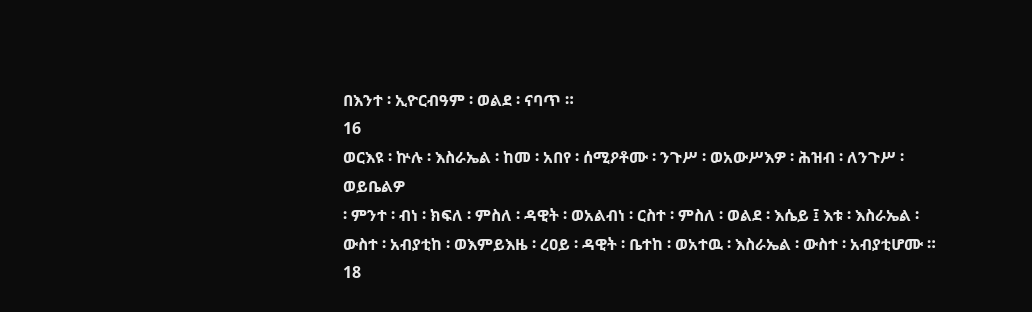በእንተ ፡ ኢዮርብዓም ፡ ወልደ ፡ ናባጥ ።
16
ወርእዩ ፡ ኵሉ ፡ እስራኤል ፡ ከመ ፡ አበየ ፡ ሰሚዖቶሙ ፡ ንጉሥ ፡ ወአውሥእዎ ፡ ሕዝብ ፡ ለንጉሥ ፡ ወይቤልዎ
፡ ምንተ ፡ ብነ ፡ ክፍለ ፡ ምስለ ፡ ዳዊት ፡ ወአልብነ ፡ ርስተ ፡ ምስለ ፡ ወልደ ፡ እሴይ ፤ እቱ ፡ እስራኤል ፡
ውስተ ፡ አብያቲከ ፡ ወእምይእዜ ፡ ረዐይ ፡ ዳዊት ፡ ቤተከ ፡ ወአተዉ ፡ እስራኤል ፡ ውስተ ፡ አብያቲሆሙ ።
18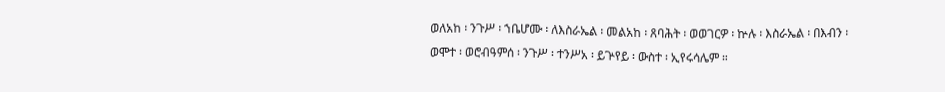ወለአከ ፡ ንጉሥ ፡ ኀቤሆሙ ፡ ለእስራኤል ፡ መልአከ ፡ ጸባሕት ፡ ወወገርዎ ፡ ኵሉ ፡ እስራኤል ፡ በእብን ፡
ወሞተ ፡ ወሮብዓምሰ ፡ ንጉሥ ፡ ተንሥአ ፡ ይጕየይ ፡ ውስተ ፡ ኢየሩሳሌም ።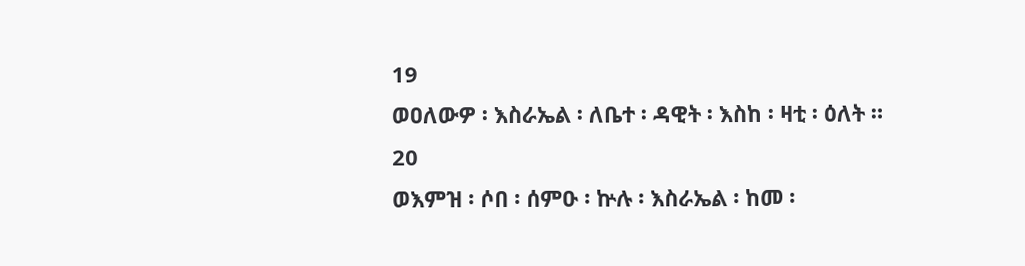19
ወዐለውዎ ፡ እስራኤል ፡ ለቤተ ፡ ዳዊት ፡ እስከ ፡ ዛቲ ፡ ዕለት ።
20
ወእምዝ ፡ ሶበ ፡ ሰምዑ ፡ ኵሉ ፡ እስራኤል ፡ ከመ ፡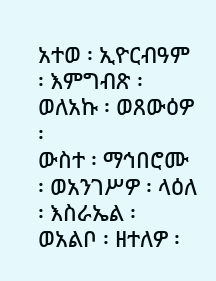አተወ ፡ ኢዮርብዓም ፡ እምግብጽ ፡ ወለአኩ ፡ ወጸውዕዎ ፡
ውስተ ፡ ማኅበሮሙ ፡ ወአንገሥዎ ፡ ላዕለ ፡ እስራኤል ፡ ወአልቦ ፡ ዘተለዎ ፡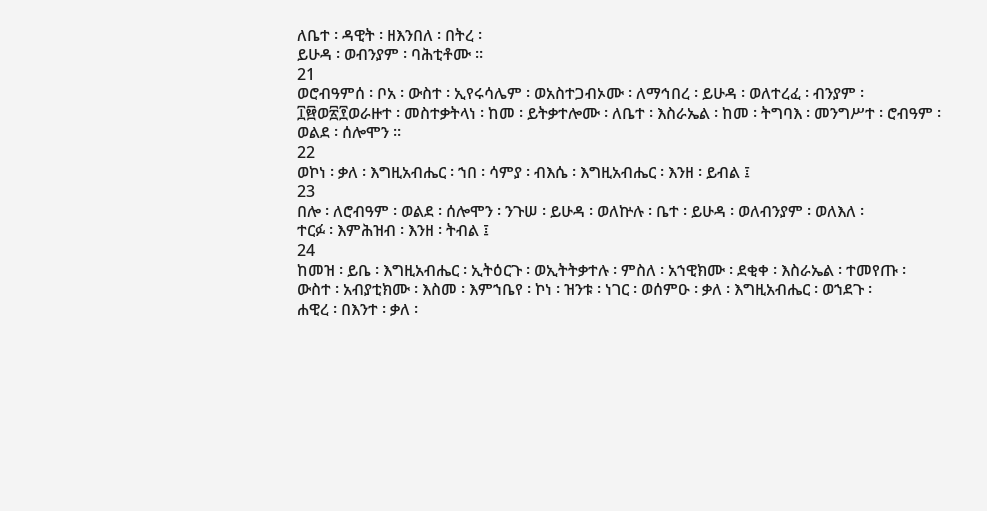ለቤተ ፡ ዳዊት ፡ ዘእንበለ ፡ በትረ ፡
ይሁዳ ፡ ወብንያም ፡ ባሕቲቶሙ ።
21
ወሮብዓምሰ ፡ ቦአ ፡ ውስተ ፡ ኢየሩሳሌም ፡ ወአስተጋብኦሙ ፡ ለማኅበረ ፡ ይሁዳ ፡ ወለተረፈ ፡ ብንያም ፡
፲፼ወ፳፻ወራዙተ ፡ መስተቃትላነ ፡ ከመ ፡ ይትቃተሎሙ ፡ ለቤተ ፡ እስራኤል ፡ ከመ ፡ ትግባእ ፡ መንግሥተ ፡ ሮብዓም ፡
ወልደ ፡ ሰሎሞን ።
22
ወኮነ ፡ ቃለ ፡ እግዚአብሔር ፡ ኀበ ፡ ሳምያ ፡ ብእሴ ፡ እግዚአብሔር ፡ እንዘ ፡ ይብል ፤
23
በሎ ፡ ለሮብዓም ፡ ወልደ ፡ ሰሎሞን ፡ ንጉሠ ፡ ይሁዳ ፡ ወለኵሉ ፡ ቤተ ፡ ይሁዳ ፡ ወለብንያም ፡ ወለእለ ፡
ተርፉ ፡ እምሕዝብ ፡ እንዘ ፡ ትብል ፤
24
ከመዝ ፡ ይቤ ፡ እግዚአብሔር ፡ ኢትዕርጉ ፡ ወኢትትቃተሉ ፡ ምስለ ፡ አኀዊክሙ ፡ ደቂቀ ፡ እስራኤል ፡ ተመየጡ ፡
ውስተ ፡ አብያቲክሙ ፡ እስመ ፡ እምኀቤየ ፡ ኮነ ፡ ዝንቱ ፡ ነገር ፡ ወሰምዑ ፡ ቃለ ፡ እግዚአብሔር ፡ ወኀደጉ ፡
ሐዊረ ፡ በእንተ ፡ ቃለ ፡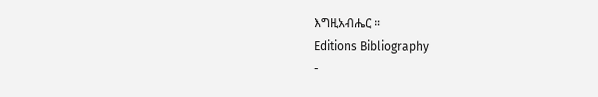እግዚአብሔር ።
Editions Bibliography
-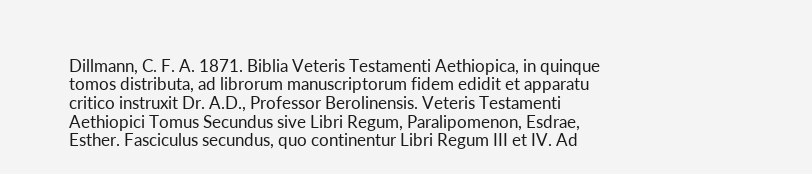Dillmann, C. F. A. 1871. Biblia Veteris Testamenti Aethiopica, in quinque tomos distributa, ad librorum manuscriptorum fidem edidit et apparatu critico instruxit Dr. A.D., Professor Berolinensis. Veteris Testamenti Aethiopici Tomus Secundus sive Libri Regum, Paralipomenon, Esdrae, Esther. Fasciculus secundus, quo continentur Libri Regum III et IV. Ad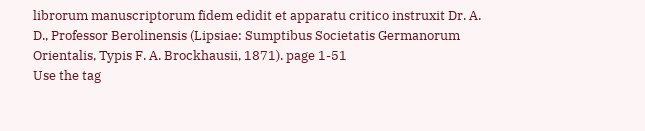librorum manuscriptorum fidem edidit et apparatu critico instruxit Dr. A. D., Professor Berolinensis (Lipsiae: Sumptibus Societatis Germanorum Orientalis, Typis F. A. Brockhausii, 1871). page 1-51
Use the tag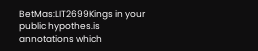BetMas:LIT2699Kings in your public hypothes.is annotations which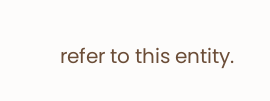refer to this entity.